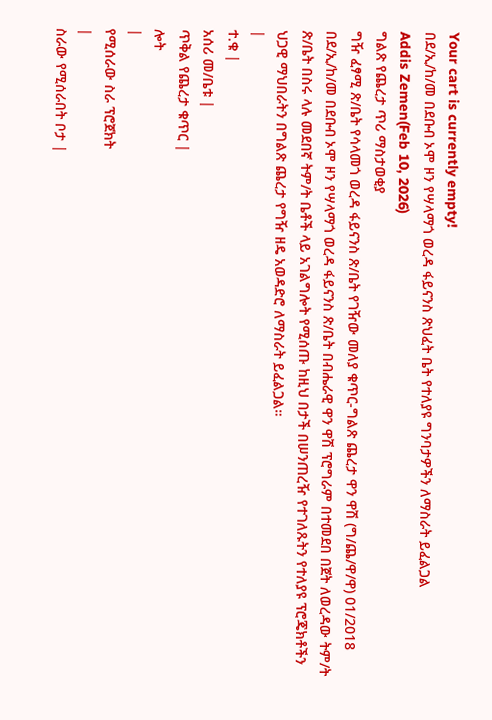Your cart is currently empty!
በደ/ኢ/ከ/መ በደቡብ ኦሞ ዞን የሣላማጎ ወረዳ ፋይናንስ ጽህፈት ቤት የተለያዩ ግንባታዎችን ለማስራት ይፈልጋል
Addis Zemen(Feb 10, 2026)
ግልጽ የጨረታ ጥሪ ማስታወቂያ
ግዥ ፈፃሚ ጽ/ቤት የሳላመጎ ወረዳ ፋይናንስ ጽ/ቤት የገዥው መለያ ቁጥር-ግልጽ ጨረታ ዋን ዋሽ (ግ/ጨ/ዋ/ዋ) 01/2018
በደ/ኢ/ከ/መ በደቡብ ኦሞ ዞን የሣላማጎ ወረዳ ፋይናንስ ጽ/ቤት በብሔራዊ ዋን ዋሽ ፕሮግራም በተመደበ በጀት ለወረዳው ትም/ት ጽ/ቤት በስሩ ላሉ መደበኛ ትም/ት ቤቶች ላይ አገልግሎት የሚሰጡ ከዚህ በታች በሠንጠረዥ የተገለጹትን የተለያዩ ፕሮጄክቶችን ህጋዊ ማህበራትን በግልጽ ጨረታ የግዥ ዘዴ አወዳድሮ ለማስራት ይፈልጋል።
|
ተ.ቁ |
አሰሪ መ/ቤቱ |
ጥቅል የጨረታ ቁጥር |
ሎት
|
የሚሰራው ስራ ፕሮጀክት
|
ስራው የሚሰራበት ቦታ |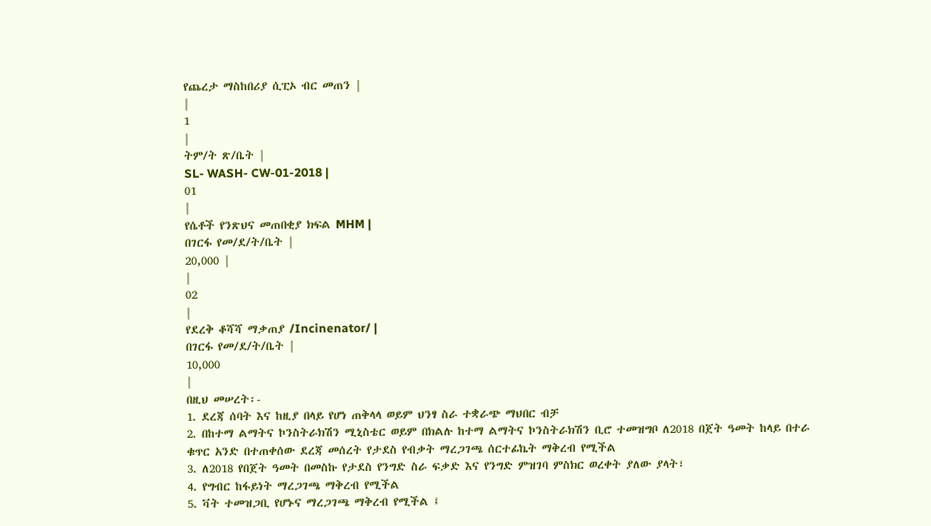የጨረታ ማስከበሪያ ሲፒኦ ብር መጠን |
|
1
|
ትም/ት ጽ/ቤት |
SL- WASH- CW-01-2018 |
01
|
የሴቶች የንጽህና መጠበቂያ ክፍል MHM |
በገርፋ የመ/ደ/ት/ቤት |
20,000 |
|
02
|
የደረቅ ቆሻሻ ማቃጠያ /Incinenator/ |
በገርፋ የመ/ደ/ት/ቤት |
10,000
|
በዚህ መሠረት፡-
1. ደረጃ ሰባት እና ከዚያ በላይ የሆነ ጠቅላላ ወይም ህንፃ ስራ ተቋራጭ ማህበር ብቻ
2. በከተማ ልማትና ኮንስትራክሽን ሚኒስቴር ወይም በክልሉ ከተማ ልማትና ኮንስትራክሽን ቢሮ ተመዝግቦ ለ2018 በጀት ዓመት ከላይ በተራ ቁጥር አንድ በተጠቀሰው ደረጃ መሰረት የታደስ የብቃት ማረጋገጫ ሰርተፊኬት ማቅረብ የሚችል
3. ለ2018 የበጀት ዓመት በመስኩ የታደስ የንግድ ስራ ፍቃድ እና የንግድ ምዝገባ ምስክር ወረቀት ያለው ያላት፣
4. የግብር ከፋይነት ማረጋገጫ ማቅረብ የሚችል
5. ቫት ተመዝጋቢ የሆኑና ማረጋገጫ ማቅረብ የሚችል ፤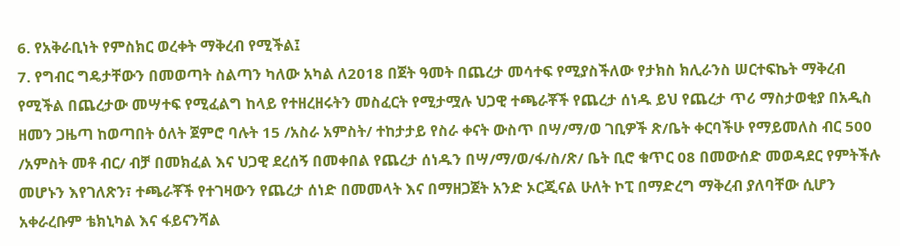6. የአቅራቢነት የምስክር ወረቀት ማቅረብ የሚችል፤
7. የግብር ግዴታቸውን በመወጣት ስልጣን ካለው አካል ለ2018 በጀት ዓመት በጨረታ መሳተፍ የሚያስችለው የታክስ ክሊራንስ ሠርተፍኬት ማቅረብ የሚችል በጨረታው መሣተፍ የሚፈልግ ከላይ የተዘረዘሩትን መስፈርት የሚታሟሉ ህጋዊ ተጫራቾች የጨረታ ሰነዱ ይህ የጨረታ ጥሪ ማስታወቂያ በአዲስ ዘመን ጋዜጣ ከወጣበት ዕለት ጀምሮ ባሉት 15 /አስራ አምስት/ ተከታታይ የስራ ቀናት ውስጥ በሣ/ማ/ወ ገቢዎች ጽ/ቤት ቀርባችሁ የማይመለስ ብር 500 /አምስት መቶ ብር/ ብቻ በመክፈል እና ህጋዊ ደረሰኝ በመቀበል የጨረታ ሰነዱን በሣ/ማ/ወ/ፋ/ስ/ጽ/ ቤት ቢሮ ቁጥር 08 በመውሰድ መወዳደር የምትችሉ መሆኑን እየገለጽን፣ ተጫራቾች የተገዛውን የጨረታ ሰነድ በመመላት እና በማዘጋጀት አንድ ኦርጂናል ሁለት ኮፒ በማድረግ ማቅረብ ያለባቸው ሲሆን አቀራረቡም ቴክኒካል እና ፋይናንሻል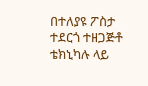በተለያዩ ፖስታ ተደርጎ ተዘጋጅቶ ቴክኒካሉ ላይ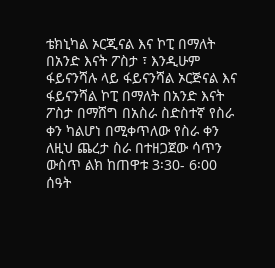ቴክኒካል ኦርጂናል እና ኮፒ በማለት በአንድ እናት ፖስታ ፣ እንዲሁም ፋይናንሻሉ ላይ ፋይናንሻል ኦርጅናል እና ፋይናንሻል ኮፒ በማለት በአንድ እናት ፖስታ በማሸግ በአስራ ስድስተኛ የስራ ቀን ካልሆነ በሚቀጥለው የስራ ቀን ለዚህ ጨረታ ስራ በተዘጋጀው ሳጥን ውስጥ ልክ ከጠዋቱ 3፡30- 6፡00 ሰዓት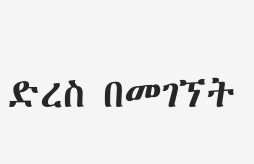ድረስ በመገኘት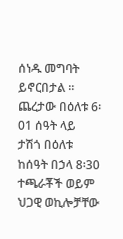ሰነዱ መግባት ይኖርበታል ። ጨረታው በዕለቱ 6፡01 ሰዓት ላይ ታሽጎ በዕለቱ ከሰዓት በኃላ 8፡30 ተጫራቾች ወይም ህጋዊ ወኪሎቻቸው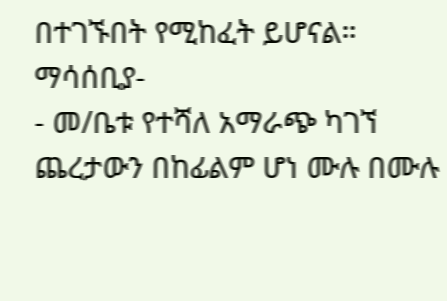በተገኙበት የሚከፈት ይሆናል።
ማሳሰቢያ-
- መ/ቤቱ የተሻለ አማራጭ ካገኘ ጨረታውን በከፊልም ሆነ ሙሉ በሙሉ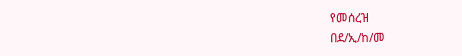የመሰረዝ
በደ/ኢ/ከ/መ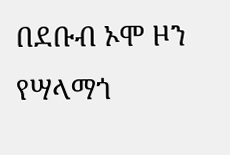በደቡብ ኦሞ ዞን የሣላማጎ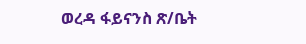ወረዳ ፋይናንስ ጽ/ቤት